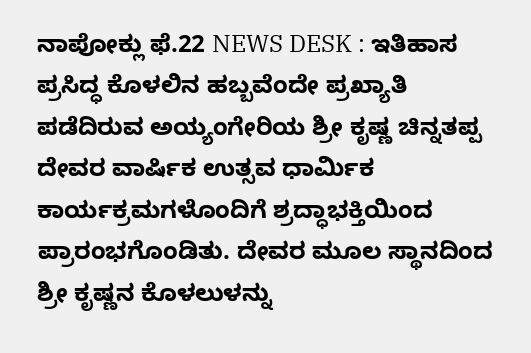ನಾಪೋಕ್ಲು ಫೆ.22 NEWS DESK : ಇತಿಹಾಸ ಪ್ರಸಿದ್ಧ ಕೊಳಲಿನ ಹಬ್ಬವೆಂದೇ ಪ್ರಖ್ಯಾತಿ ಪಡೆದಿರುವ ಅಯ್ಯಂಗೇರಿಯ ಶ್ರೀ ಕೃಷ್ಣ ಚಿನ್ನತಪ್ಪ ದೇವರ ವಾರ್ಷಿಕ ಉತ್ಸವ ಧಾರ್ಮಿಕ ಕಾರ್ಯಕ್ರಮಗಳೊಂದಿಗೆ ಶ್ರದ್ಧಾಭಕ್ತಿಯಿಂದ ಪ್ರಾರಂಭಗೊಂಡಿತು. ದೇವರ ಮೂಲ ಸ್ಥಾನದಿಂದ ಶ್ರೀ ಕೃಷ್ಣನ ಕೊಳಲುಳನ್ನು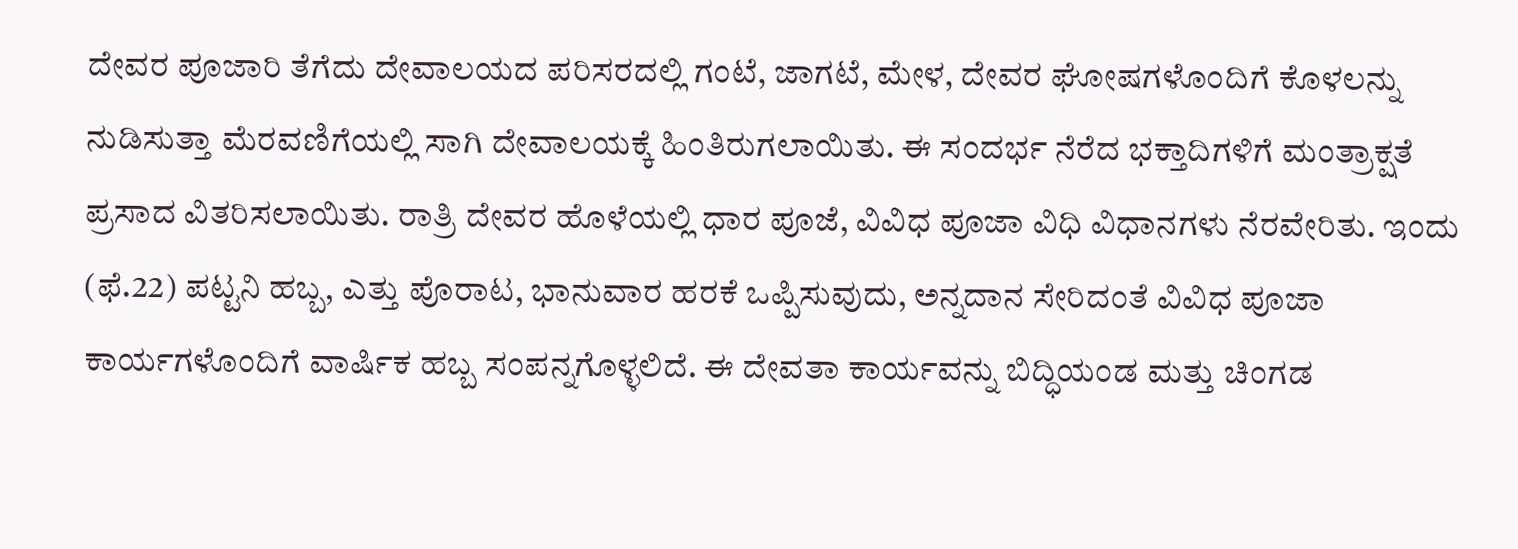ದೇವರ ಪೂಜಾರಿ ತೆಗೆದು ದೇವಾಲಯದ ಪರಿಸರದಲ್ಲಿ ಗಂಟೆ, ಜಾಗಟೆ, ಮೇಳ, ದೇವರ ಘೋಷಗಳೊಂದಿಗೆ ಕೊಳಲನ್ನು ನುಡಿಸುತ್ತಾ ಮೆರವಣಿಗೆಯಲ್ಲಿ ಸಾಗಿ ದೇವಾಲಯಕ್ಕೆ ಹಿಂತಿರುಗಲಾಯಿತು. ಈ ಸಂದರ್ಭ ನೆರೆದ ಭಕ್ತಾದಿಗಳಿಗೆ ಮಂತ್ರಾಕ್ಷತೆ ಪ್ರಸಾದ ವಿತರಿಸಲಾಯಿತು. ರಾತ್ರಿ ದೇವರ ಹೊಳೆಯಲ್ಲಿ ಧಾರ ಪೂಜೆ, ವಿವಿಧ ಪೂಜಾ ವಿಧಿ ವಿಧಾನಗಳು ನೆರವೇರಿತು. ಇಂದು (ಫೆ.22) ಪಟ್ಟನಿ ಹಬ್ಬ, ಎತ್ತು ಪೊರಾಟ, ಭಾನುವಾರ ಹರಕೆ ಒಪ್ಪಿಸುವುದು, ಅನ್ನದಾನ ಸೇರಿದಂತೆ ವಿವಿಧ ಪೂಜಾ ಕಾರ್ಯಗಳೊಂದಿಗೆ ವಾರ್ಷಿಕ ಹಬ್ಬ ಸಂಪನ್ನಗೊಳ್ಳಲಿದೆ. ಈ ದೇವತಾ ಕಾರ್ಯವನ್ನು ಬಿದ್ಧಿಯಂಡ ಮತ್ತು ಚಿಂಗಡ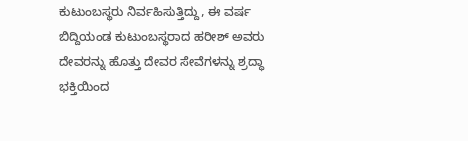ಕುಟುಂಬಸ್ಥರು ನಿರ್ವಹಿಸುತ್ತಿದ್ದು, ಈ ವರ್ಷ ಬಿದ್ದಿಯಂಡ ಕುಟುಂಬಸ್ಥರಾದ ಹರೀಶ್ ಅವರು ದೇವರನ್ನು ಹೊತ್ತು ದೇವರ ಸೇವೆಗಳನ್ನು ಶ್ರದ್ಧಾ ಭಕ್ತಿಯಿಂದ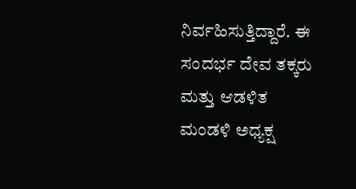ನಿರ್ವಹಿಸುತ್ತಿದ್ದಾರೆ. ಈ ಸಂದರ್ಭ ದೇವ ತಕ್ಕರು ಮತ್ತು ಆಡಳಿತ ಮಂಡಳಿ ಅಧ್ಯಕ್ಷ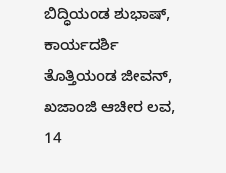ಬಿದ್ಧಿಯಂಡ ಶುಭಾಷ್, ಕಾರ್ಯದರ್ಶಿ ತೊತ್ತಿಯoಡ ಜೀವನ್, ಖಜಾಂಜಿ ಆಚೀರ ಲವ, 14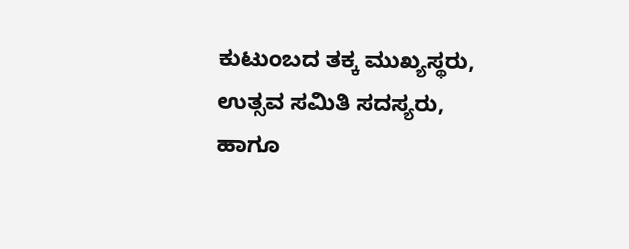ಕುಟುಂಬದ ತಕ್ಕ ಮುಖ್ಯಸ್ಥರು, ಉತ್ಸವ ಸಮಿತಿ ಸದಸ್ಯರು, ಹಾಗೂ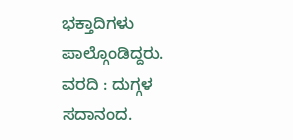ಭಕ್ತಾದಿಗಳು ಪಾಲ್ಗೊಂಡಿದ್ದರು.
ವರದಿ : ದುಗ್ಗಳ ಸದಾನಂದ.